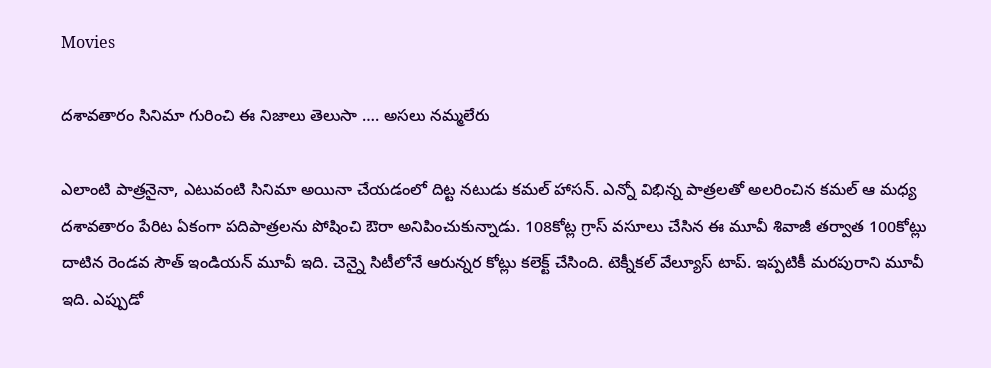Movies

దశావతారం సినిమా గురించి ఈ నిజాలు తెలుసా …. అసలు నమ్మలేరు

ఎలాంటి పాత్రనైనా, ఎటువంటి సినిమా అయినా చేయడంలో దిట్ట నటుడు కమల్ హాసన్. ఎన్నో విభిన్న పాత్రలతో అలరించిన కమల్ ఆ మధ్య దశావతారం పేరిట ఏకంగా పదిపాత్రలను పోషించి ఔరా అనిపించుకున్నాడు. 108కోట్ల గ్రాస్ వసూలు చేసిన ఈ మూవీ శివాజీ తర్వాత 100కోట్లు దాటిన రెండవ సౌత్ ఇండియన్ మూవీ ఇది. చెన్నై సిటీలోనే ఆరున్నర కోట్లు కలెక్ట్ చేసింది. టెక్నీకల్ వేల్యూస్ టాప్. ఇప్పటికీ మరపురాని మూవీ ఇది. ఎప్పుడో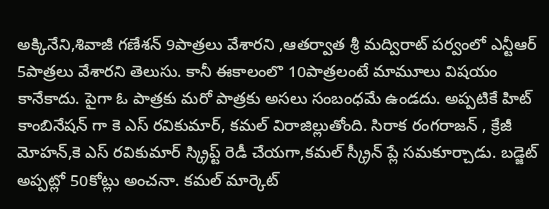అక్కినేని,శివాజీ గణేశన్ 9పాత్రలు వేశారని ,ఆతర్వాత శ్రీ మద్విరాట్ పర్వంలో ఎన్టీఆర్ 5పాత్రలు వేశారని తెలుసు. కానీ ఈకాలంలొ 10పాత్రలంటే మామూలు విషయం కానేకాదు. పైగా ఓ పాత్రకు మరో పాత్రకు అసలు సంబంధమే ఉండదు. అప్పటికే హిట్ కాంబినేషన్ గా కె ఎస్ రవికుమార్, కమల్ విరాజిల్లుతోంది. సిరాక రంగరాజన్ , క్రేజీ మోహన్,కె ఎస్ రవికుమార్ స్క్రిప్ట్ రెడీ చేయగా,కమల్ స్క్రీన్ ప్లే సమకూర్చాడు. బడ్జెట్ అప్పట్లో 50కోట్లు అంచనా. కమల్ మార్కెట్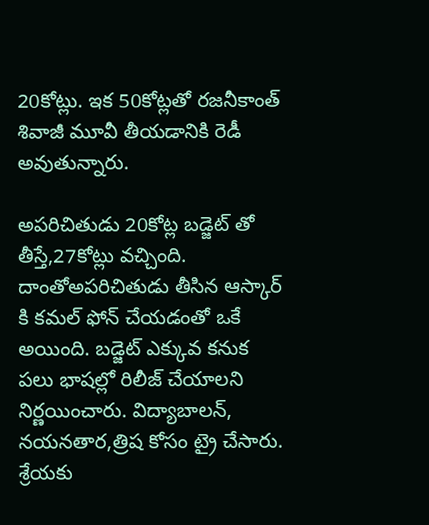20కోట్లు. ఇక 50కోట్లతో రజనీకాంత్ శివాజీ మూవీ తీయడానికి రెడీ అవుతున్నారు.

అపరిచితుడు 20కోట్ల బడ్జెట్ తో తీస్తే,27కోట్లు వచ్చింది. దాంతోఅపరిచితుడు తీసిన ఆస్కార్ కి కమల్ ఫోన్ చేయడంతో ఒకే అయింది. బడ్జెట్ ఎక్కువ కనుక పలు భాషల్లో రిలీజ్ చేయాలని నిర్ణయించారు. విద్యాబాలన్, నయనతార,త్రిష కోసం ట్రై చేసారు. శ్రేయకు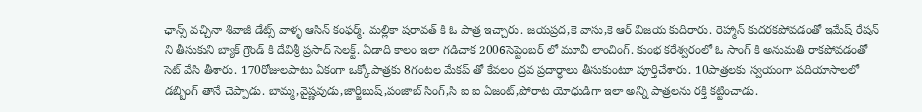ఛాన్స్ వచ్చినా శివాజీ డేట్స్ వాళ్ళ ఆసిన్ కంఫర్మ్. మల్లికా షరావత్ కి ఓ పాత్ర ఇచ్చారు. జయప్రద,కె వాసు,కె ఆర్ విజయ కుదిరారు. రెహ్మాన్ కుదరకపోవడంతో ఇమేష్ రేషన్ ని తీసుకుని బ్యాక్ గ్రౌండ్ కి దేవిశ్రీ ప్రసాద్ సెలక్ట్. ఏడాది కాలం ఇలా గడిచాక 2006సెప్టెంబర్ లో మూవీ లాంచింగ్. కుంభ కరేశ్వరంలో ఓ సాంగ్ కి అనుమతి రాకపోవడంతో సెట్ వేసి తీశారు. 170రోజులపాటు ఏకంగా ఒక్కోపాత్రకు 8గంటల మేకప్ తో కేవలం ద్రవ ప్రదార్ధాలు తీసుకుంటూ పూర్తిచేశారు. 10పాత్రలకు స్వయంగా పదియాసాలలో డబ్బింగ్ తానే చెప్పాడు. బామ్మ,వైష్ణవుడు,జార్జిబుష్,పంజాబ్ సింగ్,సి ఐ ఐ ఏజంట్,పోరాట యోధుడిగా ఇలా అన్ని పాత్రలను రక్తి కట్టించాడు.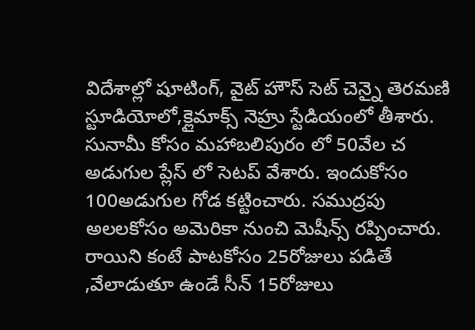విదేశాల్లో షూటింగ్, వైట్ హౌస్ సెట్ చెన్నై తెరమణి స్టూడియోలో,క్లైమాక్స్ నెహ్రు స్టేడియంలో తీశారు. సునామీ కోసం మహాబలిపురం లో 50వేల చ అడుగుల ప్లేస్ లో సెటప్ వేశారు. ఇందుకోసం 100అడుగుల గోడ కట్టించారు. సముద్రపు అలలకోసం అమెరికా నుంచి మెషీన్స్ రప్పించారు. రాయిని కంటే పాటకోసం 25రోజులు పడితే ,వేలాడుతూ ఉండే సీన్ 15రోజులు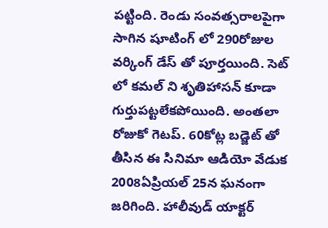పట్టింది. రెండు సంవత్సరాలపైగా సాగిన షూటింగ్ లో 290రోజుల వర్కింగ్ డేస్ తో పూర్తయింది. సెట్ లో కమల్ ని శృతిహాసన్ కూడా గుర్తుపట్టలేకపోయింది. అంతలా రోజుకో గెటప్. 60కోట్ల బడ్జెట్ తో తీసిన ఈ సినిమా ఆడియో వేడుక 2008ఏప్రియల్ 25న ఘనంగా జరిగింది. హాలీవుడ్ యాక్టర్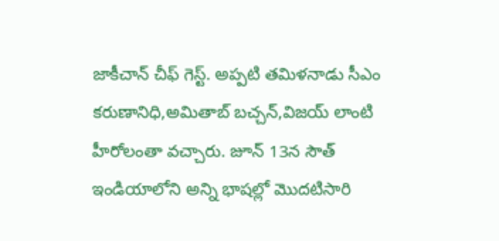జాకీచాన్ చీఫ్ గెస్ట్. అప్పటి తమిళనాడు సీఎం కరుణానిధి,అమితాబ్ బచ్చన్,విజయ్ లాంటి హీరోలంతా వచ్చారు. జూన్ 13న సౌత్ ఇండియాలోని అన్ని భాషల్లో మొదటిసారి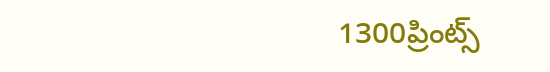1300ప్రింట్స్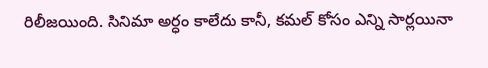రిలీజయింది. సినిమా అర్ధం కాలేదు కానీ, కమల్ కోసం ఎన్ని సార్లయినా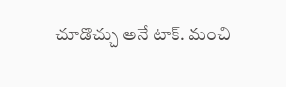చూడొచ్చు అనే టాక్. మంచి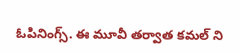ఓపినింగ్స్. ఈ మూవీ తర్వాత కమల్ ని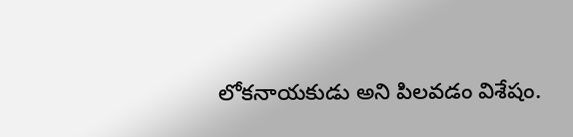లోకనాయకుడు అని పిలవడం విశేషం.